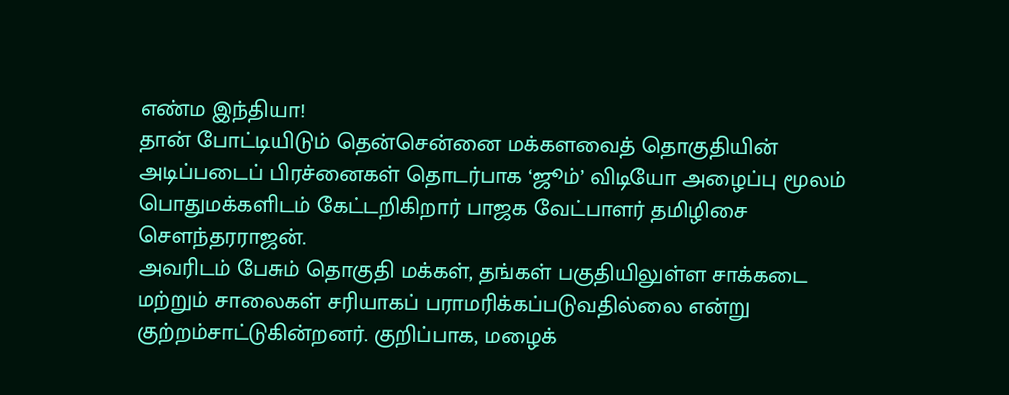எண்ம இந்தியா!
தான் போட்டியிடும் தென்சென்னை மக்களவைத் தொகுதியின் அடிப்படைப் பிரச்னைகள் தொடர்பாக ‘ஜூம்’ விடியோ அழைப்பு மூலம் பொதுமக்களிடம் கேட்டறிகிறார் பாஜக வேட்பாளர் தமிழிசை செளந்தரராஜன்.
அவரிடம் பேசும் தொகுதி மக்கள், தங்கள் பகுதியிலுள்ள சாக்கடை மற்றும் சாலைகள் சரியாகப் பராமரிக்கப்படுவதில்லை என்று குற்றம்சாட்டுகின்றனர். குறிப்பாக, மழைக்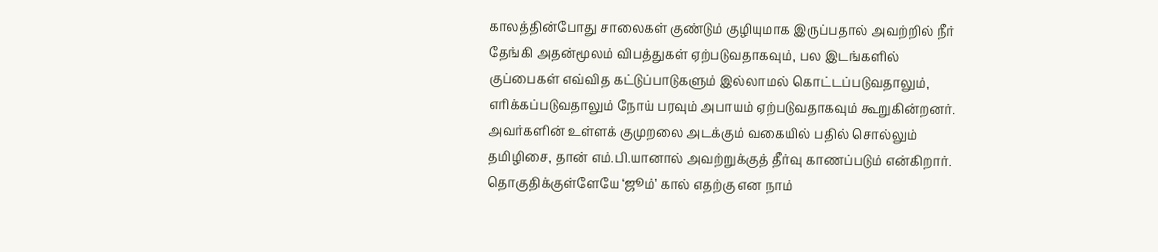காலத்தின்போது சாலைகள் குண்டும் குழியுமாக இருப்பதால் அவற்றில் நீர் தேங்கி அதன்மூலம் விபத்துகள் ஏற்படுவதாகவும், பல இடங்களில் குப்பைகள் எவ்வித கட்டுப்பாடுகளும் இல்லாமல் கொட்டப்படுவதாலும், எரிக்கப்படுவதாலும் நோய் பரவும் அபாயம் ஏற்படுவதாகவும் கூறுகின்றனர்.
அவர்களின் உள்ளக் குமுறலை அடக்கும் வகையில் பதில் சொல்லும் தமிழிசை, தான் எம்.பி.யானால் அவற்றுக்குத் தீர்வு காணப்படும் என்கிறார். தொகுதிக்குள்ளேயே ‘ஜூம்’ கால் எதற்கு என நாம்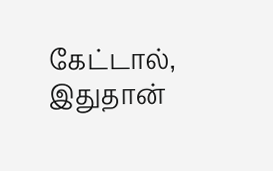கேட்டால், இதுதான்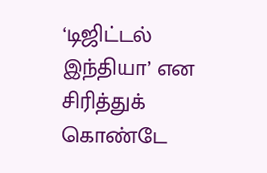‘டிஜிட்டல் இந்தியா’ என சிரித்துக் கொண்டே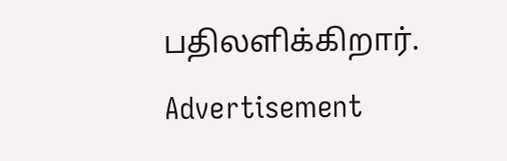பதிலளிக்கிறார்.
Advertisement